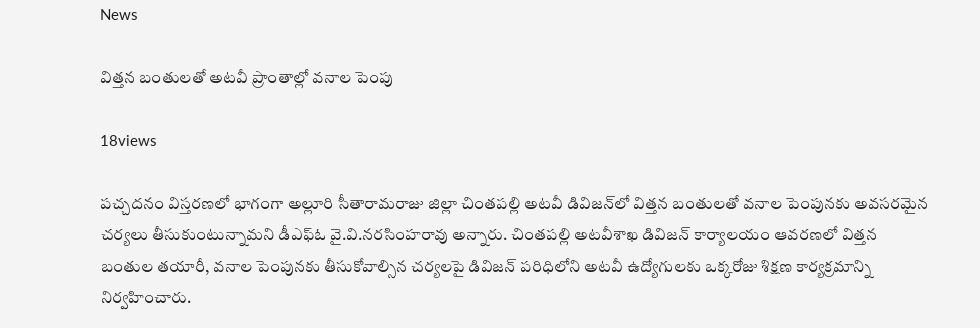News

విత్తన బంతులతో అటవీ ప్రాంతాల్లో వనాల పెంపు

18views

పచ్చదనం విస్తరణలో భాగంగా అల్లూరి సీతారామరాజు జిల్లా చింతపల్లి అటవీ డివిజన్‌లో విత్తన బంతులతో వనాల పెంపునకు అవసరమైన చర్యలు తీసుకుంటున్నామని డీఎఫ్‌ఓ వై.వి.నరసింహరావు అన్నారు. చింతపల్లి అటవీశాఖ డివిజన్‌ కార్యాలయం ఆవరణలో విత్తన బంతుల తయారీ, వనాల పెంపునకు తీసుకోవాల్సిన చర్యలపై డివిజన్‌ పరిధిలోని అటవీ ఉద్యోగులకు ఒక్కరోజు శిక్షణ కార్యక్రమాన్ని నిర్వహించారు.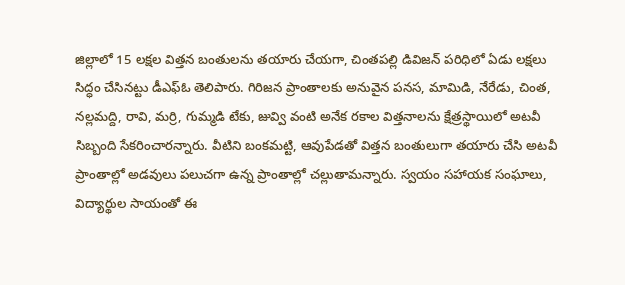జిల్లాలో 15 లక్షల విత్తన బంతులను తయారు చేయగా, చింతపల్లి డివిజన్‌ పరిధిలో ఏడు లక్షలు సిద్ధం చేసినట్టు డీఎఫ్‌ఓ తెలిపారు. గిరిజన ప్రాంతాలకు అనువైన పనస, మామిడి, నేరేడు, చింత, నల్లమద్ది, రావి, మర్రి, గుమ్మడి టేకు, జువ్వి వంటి అనేక రకాల విత్తనాలను క్షేత్రస్థాయిలో అటవీ సిబ్బంది సేకరించారన్నారు. వీటిని బంకమట్టి, ఆవుపేడతో విత్తన బంతులుగా తయారు చేసి అటవీ ప్రాంతాల్లో అడవులు పలుచగా ఉన్న ప్రాంతాల్లో చల్లుతామన్నారు. స్వయం సహాయక సంఘాలు, విద్యార్థుల సాయంతో ఈ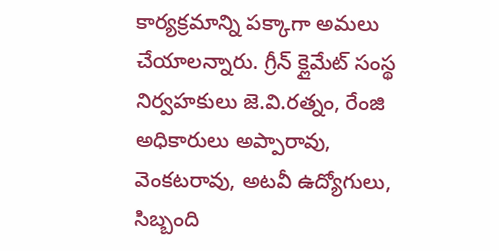కార్యక్రమాన్ని పక్కాగా అమలు చేయాలన్నారు. గ్రీన్‌ క్లైమేట్‌ సంస్థ నిర్వహకులు జె.వి.రత్నం, రేంజి అధికారులు అప్పారావు, వెంకటరావు, అటవీ ఉద్యోగులు, సిబ్బంది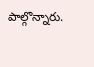పాల్గొన్నారు.